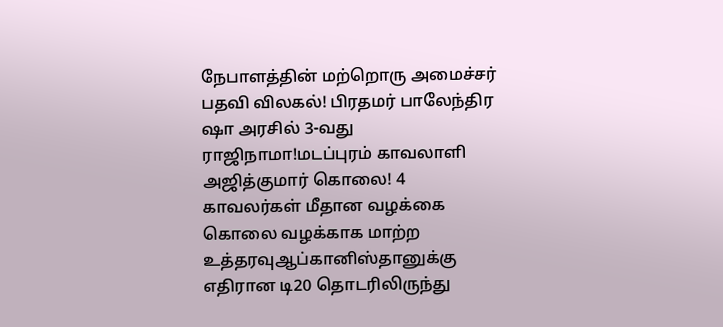நேபாளத்தின் மற்றொரு அமைச்சர் பதவி விலகல்! பிரதமர் பாலேந்திர ஷா அரசில் 3-வது ராஜிநாமா!மடப்புரம் காவலாளி அஜித்குமார் கொலை! 4 காவலர்கள் மீதான வழக்கை கொலை வழக்காக மாற்ற உத்தரவுஆப்கானிஸ்தானுக்கு எதிரான டி20 தொடரிலிருந்து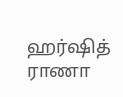ஹர்ஷித் ராணா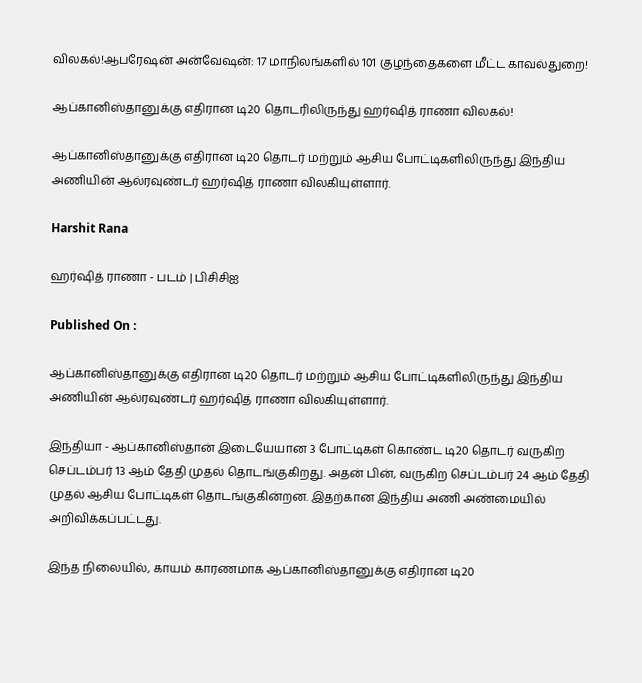விலகல்!ஆபரேஷன் அன்வேஷன்: 17 மாநிலங்களில் 101 குழந்தைகளை மீட்ட காவல்துறை!

ஆப்கானிஸ்தானுக்கு எதிரான டி20 தொடரிலிருந்து ஹர்ஷித் ராணா விலகல்!

ஆப்கானிஸ்தானுக்கு எதிரான டி20 தொடர் மற்றும் ஆசிய போட்டிகளிலிருந்து இந்திய அணியின் ஆல்ரவுண்டர் ஹர்ஷித் ராணா விலகியுள்ளார்.

Harshit Rana

ஹர்ஷித் ராணா - படம் | பிசிசிஐ

Published On :

ஆப்கானிஸ்தானுக்கு எதிரான டி20 தொடர் மற்றும் ஆசிய போட்டிகளிலிருந்து இந்திய அணியின் ஆல்ரவுண்டர் ஹர்ஷித் ராணா விலகியுள்ளார்.

இந்தியா - ஆப்கானிஸ்தான் இடையேயான 3 போட்டிகள் கொண்ட டி20 தொடர் வருகிற செப்டம்பர் 13 ஆம் தேதி முதல் தொடங்குகிறது. அதன் பின், வருகிற செப்டம்பர் 24 ஆம் தேதி முதல் ஆசிய போட்டிகள் தொடங்குகின்றன. இதற்கான இந்திய அணி அண்மையில் அறிவிக்கப்பட்டது.

இந்த நிலையில், காயம் காரணமாக ஆப்கானிஸ்தானுக்கு எதிரான டி20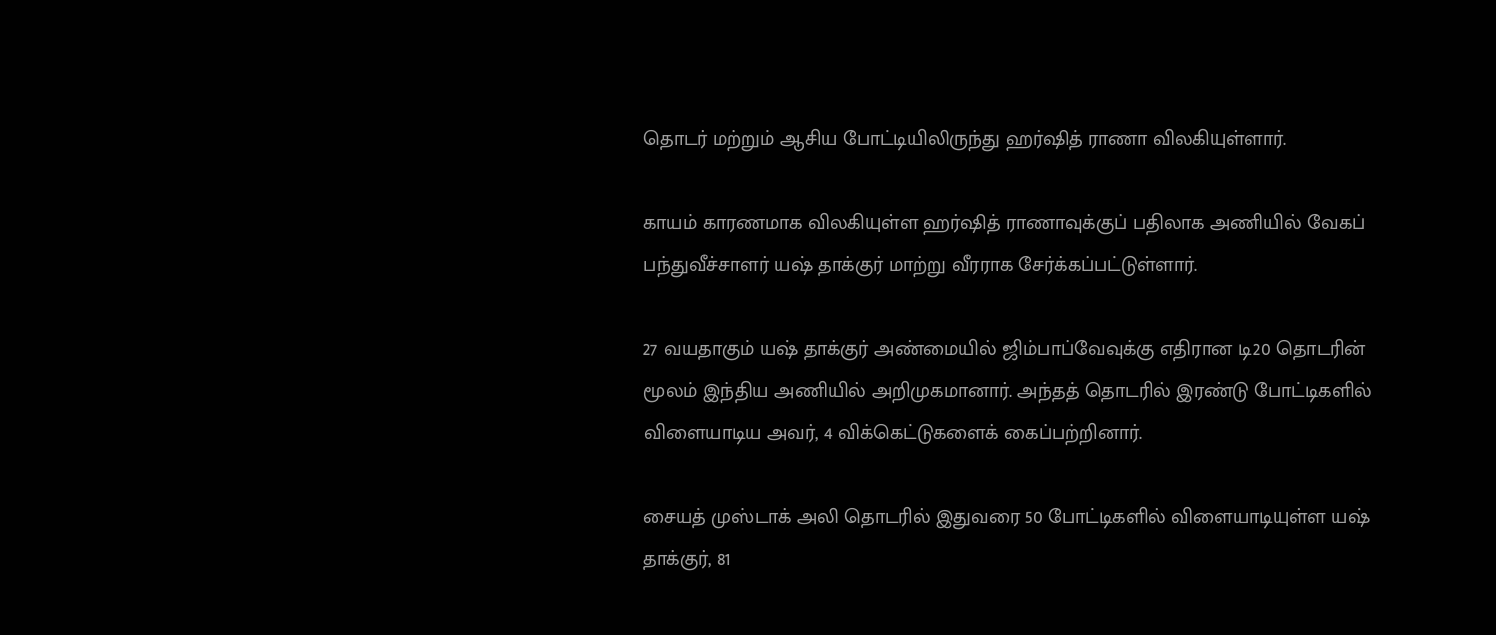தொடர் மற்றும் ஆசிய போட்டியிலிருந்து ஹர்ஷித் ராணா விலகியுள்ளார்.

காயம் காரணமாக விலகியுள்ள ஹர்ஷித் ராணாவுக்குப் பதிலாக அணியில் வேகப் பந்துவீச்சாளர் யஷ் தாக்குர் மாற்று வீரராக சேர்க்கப்பட்டுள்ளார்.

27 வயதாகும் யஷ் தாக்குர் அண்மையில் ஜிம்பாப்வேவுக்கு எதிரான டி20 தொடரின் மூலம் இந்திய அணியில் அறிமுகமானார். அந்தத் தொடரில் இரண்டு போட்டிகளில் விளையாடிய அவர், 4 விக்கெட்டுகளைக் கைப்பற்றினார்.

சையத் முஸ்டாக் அலி தொடரில் இதுவரை 50 போட்டிகளில் விளையாடியுள்ள யஷ் தாக்குர், 81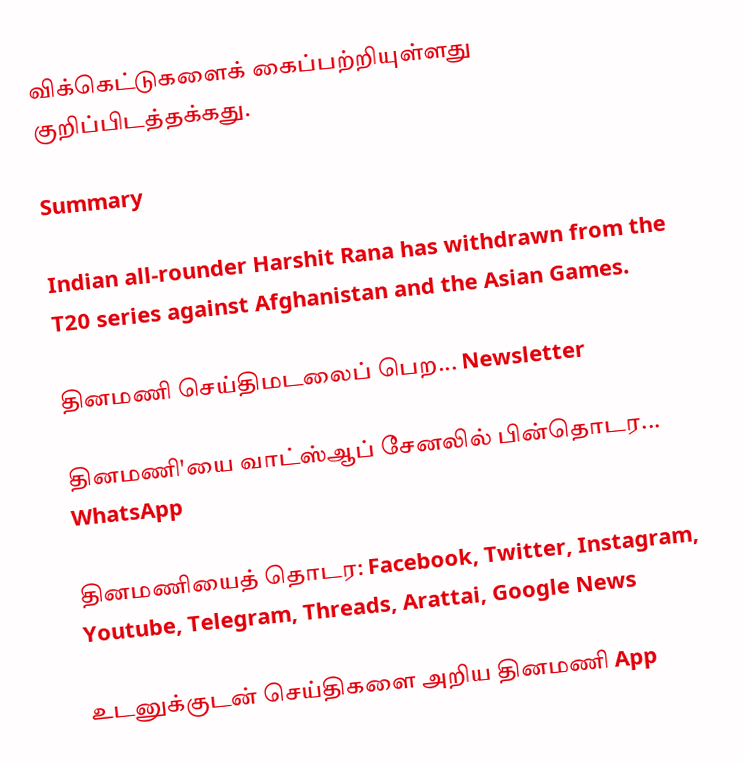விக்கெட்டுகளைக் கைப்பற்றியுள்ளது குறிப்பிடத்தக்கது.

Summary

Indian all-rounder Harshit Rana has withdrawn from the T20 series against Afghanistan and the Asian Games.

தினமணி செய்திமடலைப் பெற... Newsletter

தினமணி'யை வாட்ஸ்ஆப் சேனலில் பின்தொடர... WhatsApp

தினமணியைத் தொடர: Facebook, Twitter, Instagram, Youtube, Telegram, Threads, Arattai, Google News

உடனுக்குடன் செய்திகளை அறிய தினமணி App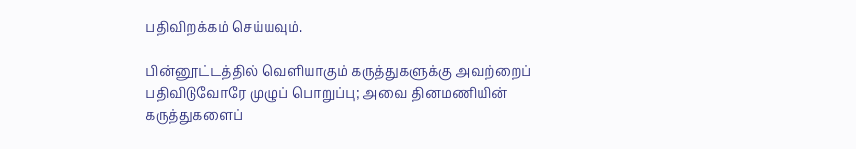பதிவிறக்கம் செய்யவும்.

பின்னூட்டத்தில் வெளியாகும் கருத்துகளுக்கு அவற்றைப் பதிவிடுவோரே முழுப் பொறுப்பு; அவை தினமணியின் கருத்துகளைப்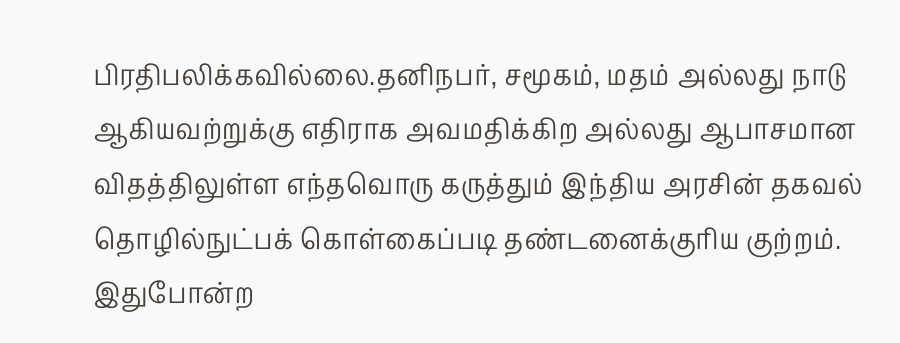பிரதிபலிக்கவில்லை.தனிநபர், சமூகம், மதம் அல்லது நாடு ஆகியவற்றுக்கு எதிராக அவமதிக்கிற அல்லது ஆபாசமான விதத்திலுள்ள எந்தவொரு கருத்தும் இந்திய அரசின் தகவல் தொழில்நுட்பக் கொள்கைப்படி தண்டனைக்குரிய குற்றம். இதுபோன்ற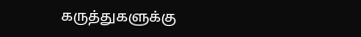கருத்துகளுக்கு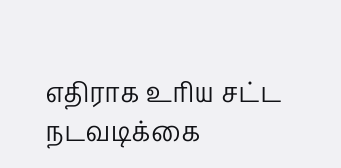எதிராக உரிய சட்ட நடவடிக்கை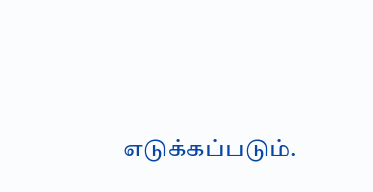எடுக்கப்படும்.